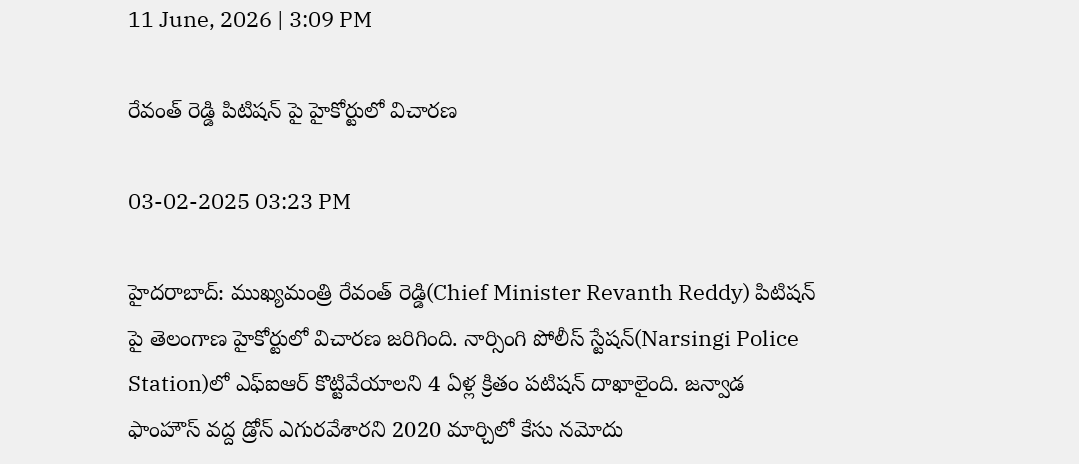11 June, 2026 | 3:09 PM

రేవంత్ రెడ్డి పిటిషన్ పై హైకోర్టులో విచారణ

03-02-2025 03:23 PM

హైదరాబాద్: ముఖ్యమంత్రి రేవంత్ రెడ్డి(Chief Minister Revanth Reddy) పిటిషన్ పై తెలంగాణ హైకోర్టులో విచారణ జరిగింది. నార్సింగి పోలీస్ స్టేషన్(Narsingi Police Station)లో ఎఫ్ఐఆర్ కొట్టివేయాలని 4 ఏళ్ల క్రితం పటిషన్ దాఖాలైంది. జన్వాడ ఫాంహౌస్ వద్ద డ్రోన్ ఎగురవేశారని 2020 మార్చిలో కేసు నమోదు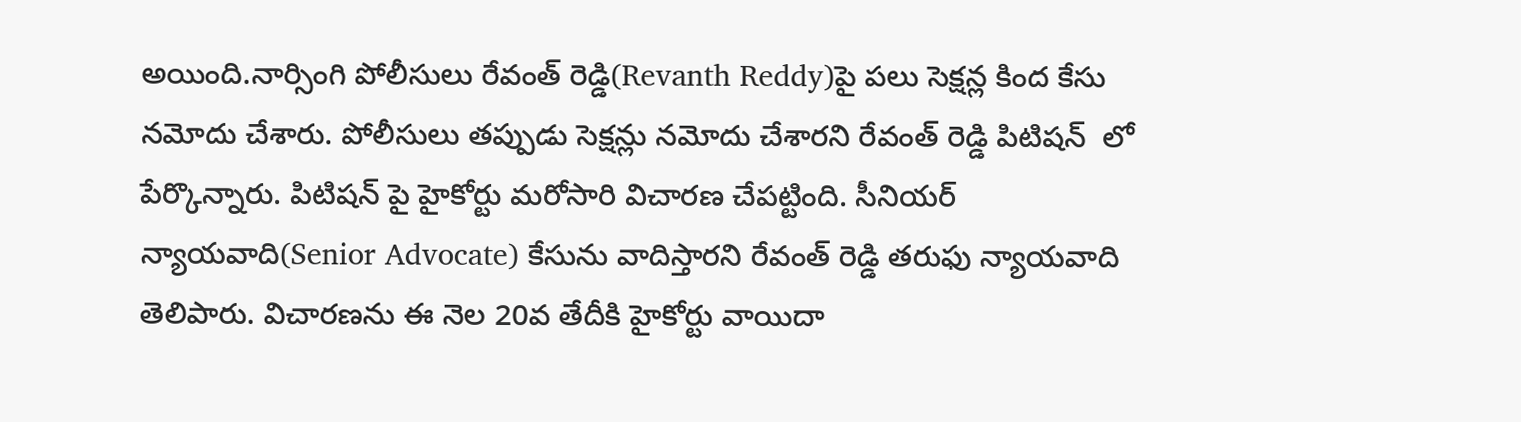అయింది.నార్సింగి పోలీసులు రేవంత్ రెడ్డి(Revanth Reddy)పై పలు సెక్షన్ల కింద కేసు నమోదు చేశారు. పోలీసులు తప్పుడు సెక్షన్లు నమోదు చేశారని రేవంత్ రెడ్డి పిటిషన్  లో పేర్కొన్నారు. పిటిషన్ పై హైకోర్టు మరోసారి విచారణ చేపట్టింది. సీనియర్ న్యాయవాది(Senior Advocate) కేసును వాదిస్తారని రేవంత్ రెడ్డి తరుఫు న్యాయవాది తెలిపారు. విచారణను ఈ నెల 20వ తేదీకి హైకోర్టు వాయిదా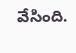వేసింది.